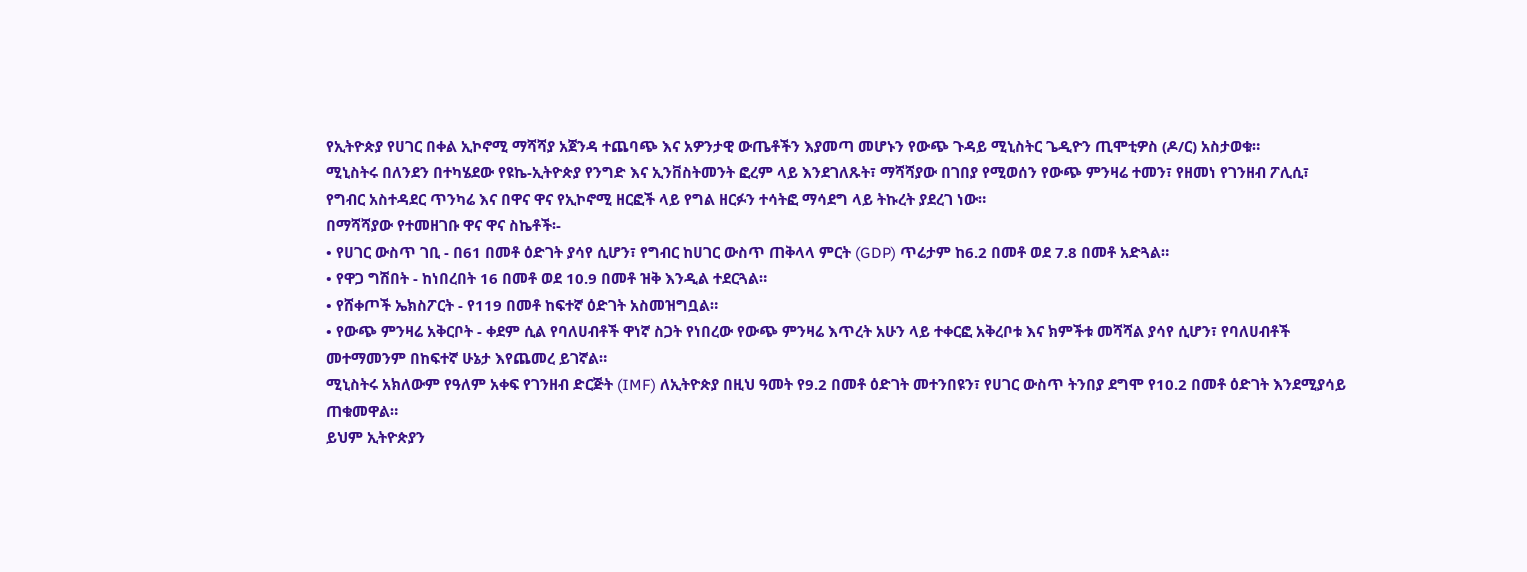የኢትዮጵያ የሀገር በቀል ኢኮኖሚ ማሻሻያ አጀንዳ ተጨባጭ እና አዎንታዊ ውጤቶችን እያመጣ መሆኑን የውጭ ጉዳይ ሚኒስትር ጌዲዮን ጢሞቲዎስ (ዶ/ር) አስታወቁ።
ሚኒስትሩ በለንደን በተካሄደው የዩኬ-ኢትዮጵያ የንግድ እና ኢንቨስትመንት ፎረም ላይ እንደገለጹት፣ ማሻሻያው በገበያ የሚወሰን የውጭ ምንዛሬ ተመን፣ የዘመነ የገንዘብ ፖሊሲ፣ የግብር አስተዳደር ጥንካሬ እና በዋና ዋና የኢኮኖሚ ዘርፎች ላይ የግል ዘርፉን ተሳትፎ ማሳደግ ላይ ትኩረት ያደረገ ነው።
በማሻሻያው የተመዘገቡ ዋና ዋና ስኬቶች፡-
• የሀገር ውስጥ ገቢ - በ61 በመቶ ዕድገት ያሳየ ሲሆን፣ የግብር ከሀገር ውስጥ ጠቅላላ ምርት (GDP) ጥሬታም ከ6.2 በመቶ ወደ 7.8 በመቶ አድጓል።
• የዋጋ ግሽበት - ከነበረበት 16 በመቶ ወደ 10.9 በመቶ ዝቅ እንዲል ተደርጓል።
• የሸቀጦች ኤክስፖርት - የ119 በመቶ ከፍተኛ ዕድገት አስመዝግቧል።
• የውጭ ምንዛሬ አቅርቦት - ቀደም ሲል የባለሀብቶች ዋነኛ ስጋት የነበረው የውጭ ምንዛሬ እጥረት አሁን ላይ ተቀርፎ አቅረቦቱ እና ክምችቱ መሻሻል ያሳየ ሲሆን፣ የባለሀብቶች መተማመንም በከፍተኛ ሁኔታ እየጨመረ ይገኛል።
ሚኒስትሩ አክለውም የዓለም አቀፍ የገንዘብ ድርጅት (IMF) ለኢትዮጵያ በዚህ ዓመት የ9.2 በመቶ ዕድገት መተንበዩን፣ የሀገር ውስጥ ትንበያ ደግሞ የ10.2 በመቶ ዕድገት እንደሚያሳይ ጠቁመዋል።
ይህም ኢትዮጵያን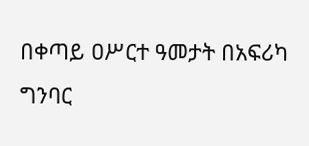በቀጣይ ዐሥርተ ዓመታት በአፍሪካ ግንባር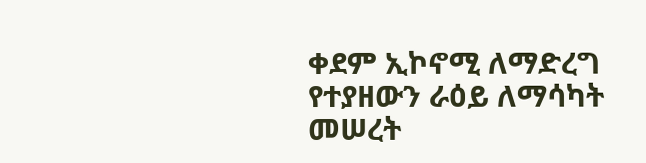ቀደም ኢኮኖሚ ለማድረግ የተያዘውን ራዕይ ለማሳካት መሠረት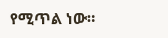የሚጥል ነው።